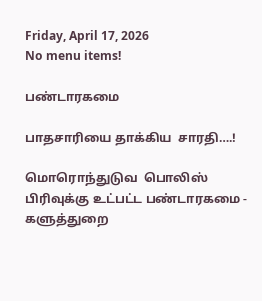Friday, April 17, 2026
No menu items!

பண்டாரகமை

பாதசாரியை தாக்கிய  சாரதி….!

மொரொந்துடுவ  பொலிஸ் பிரிவுக்கு உட்பட்ட பண்டாரகமை - களுத்துறை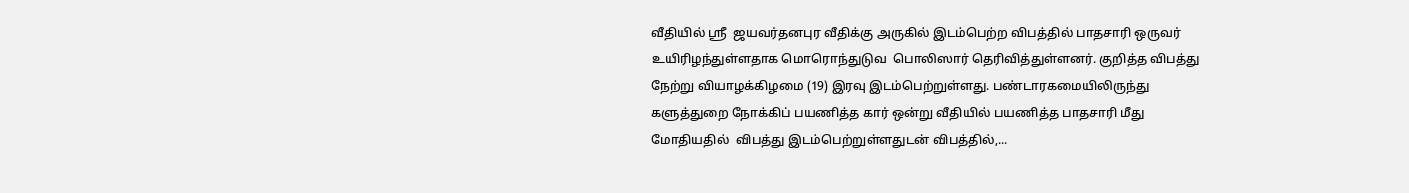வீதியில் ஸ்ரீ  ஜயவர்தனபுர வீதிக்கு அருகில் இடம்பெற்ற விபத்தில் பாதசாரி ஒருவர் உயிரிழந்துள்ளதாக மொரொந்துடுவ  பொலிஸார் தெரிவித்துள்ளனர். குறித்த விபத்து நேற்று வியாழக்கிழமை (19) இரவு இடம்பெற்றுள்ளது. பண்டாரகமையிலிருந்து களுத்துறை நோக்கிப் பயணித்த கார் ஒன்று வீதியில் பயணித்த பாதசாரி மீது மோதியதில்  விபத்து இடம்பெற்றுள்ளதுடன் விபத்தில்,...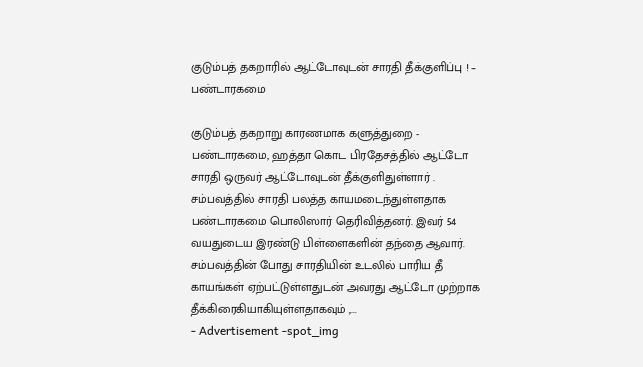குடும்பத் தகறாரில் ஆட்டோவுடன் சாரதி தீக்குளிப்பு ! – பண்டாரகமை

குடும்பத் தகறாறு காரணமாக களுத்துறை - பண்டாரகமை, ஹத்தா கொட பிரதேசத்தில் ஆட்டோ சாரதி ஒருவர் ஆட்டோவுடன் தீக்குளிதுள்ளார் . சம்பவத்தில் சாரதி பலத்த காயமடைந்துள்ளதாக பண்டாரகமை பொலிஸார் தெரிவித்தனர். இவர் 54 வயதுடைய இரண்டு பிள்ளைகளின் தந்தை ஆவார். சம்பவத்தின் போது சாரதியின் உடலில் பாரிய தீ காயங்கள் ஏற்பட்டுள்ளதுடன் அவரது ஆட்டோ முற்றாக தீக்கிரைகியாகியுள்ளதாகவும் ,...
- Advertisement -spot_img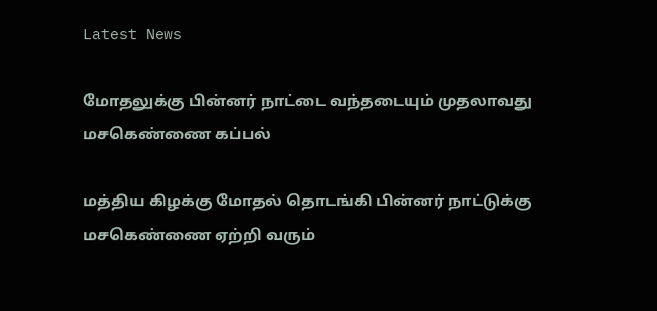Latest News

மோதலுக்கு பின்னர் நாட்டை வந்தடையும் முதலாவது மசகெண்ணை கப்பல்

மத்திய கிழக்கு மோதல் தொடங்கி பின்னர் நாட்டுக்கு மசகெண்ணை ஏற்றி வரும்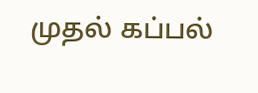முதல் கப்பல்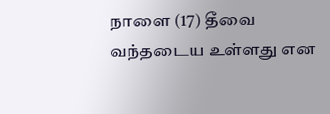நாளை (17) தீவை வந்தடைய உள்ளது என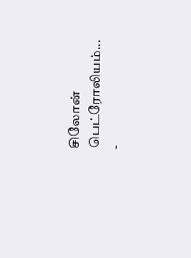சிலோன் பெட்ரோலியம்...
-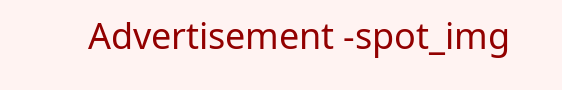Advertisement -spot_img